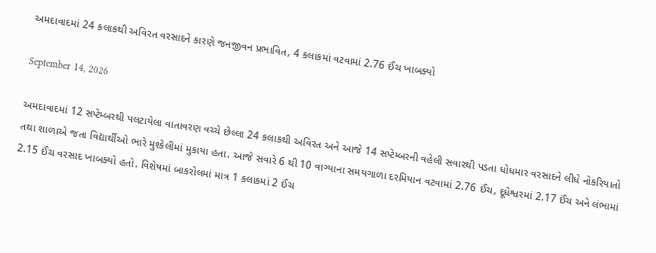અમદાવાદમાં 24 કલાકથી અવિરત વરસાદને કારણે જનજીવન પ્રભાવિત, 4 કલાકમાં વટવામાં 2.76 ઈંચ ખાબક્યો

September 14, 2026

અમદાવાદમાં 12 સપ્ટેમ્બરથી પલટાયેલા વાતાવરણ વચ્ચે છેલ્લા 24 કલાકથી અવિરત અને આજે 14 સપ્ટેમ્બરની વહેલી સવારથી પડતા ધોધમાર વરસાદને લીધે નોકરિયાતો તથા શાળાએ જતા વિદ્યાર્થીઓ ભારે મુશ્કેલીમાં મુકાયા હતા. આજે સવારે 6 થી 10 વાગ્યાના સમયગાળા દરમિયાન વટવામાં 2.76 ઈંચ, દૂધેશ્વરમાં 2.17 ઈંચ અને લંભામાં 2.15 ઈંચ વરસાદ ખાબક્યો હતો. વિશેષમાં બાકરોલમાં માત્ર 1 કલાકમાં 2 ઈંચ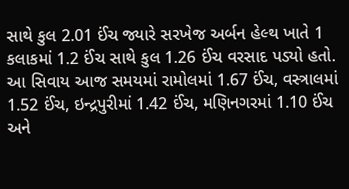સાથે કુલ 2.01 ઈંચ જ્યારે સરખેજ અર્બન હેલ્થ ખાતે 1 કલાકમાં 1.2 ઈંચ સાથે કુલ 1.26 ઈંચ વરસાદ પડ્યો હતો. આ સિવાય આજ સમયમાં રામોલમાં 1.67 ઈંચ, વસ્ત્રાલમાં 1.52 ઈંચ, ઇન્દ્રપુરીમાં 1.42 ઈંચ, મણિનગરમાં 1.10 ઈંચ અને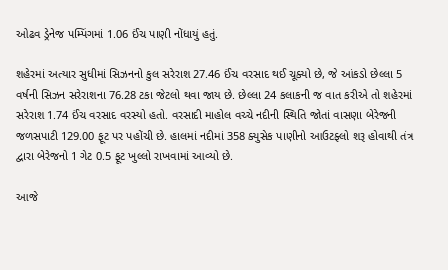ઓઢવ ડ્રેનેજ પમ્પિંગમાં 1.06 ઈંચ પાણી નોંધાયું હતું.

શહેરમાં અત્યાર સુધીમાં સિઝનનો કુલ સરેરાશ 27.46 ઈંચ વરસાદ થઈ ચૂક્યો છે, જે આંકડો છેલ્લા 5 વર્ષની સિઝન સરેરાશના 76.28 ટકા જેટલો થવા જાય છે. છેલ્લા 24 કલાકની જ વાત કરીએ તો શહેરમાં સરેરાશ 1.74 ઈંચ વરસાદ વરસ્યો હતો. વરસાદી માહોલ વચ્ચે નદીની સ્થિતિ જોતાં વાસણા બેરેજની જળસપાટી 129.00 ફૂટ પર પહોંચી છે. હાલમાં નદીમાં 358 ક્યુસેક પાણીનો આઉટફ્લો શરૂ હોવાથી તંત્ર દ્વારા બેરેજનો 1 ગેટ 0.5 ફૂટ ખુલ્લો રાખવામાં આવ્યો છે.

આજે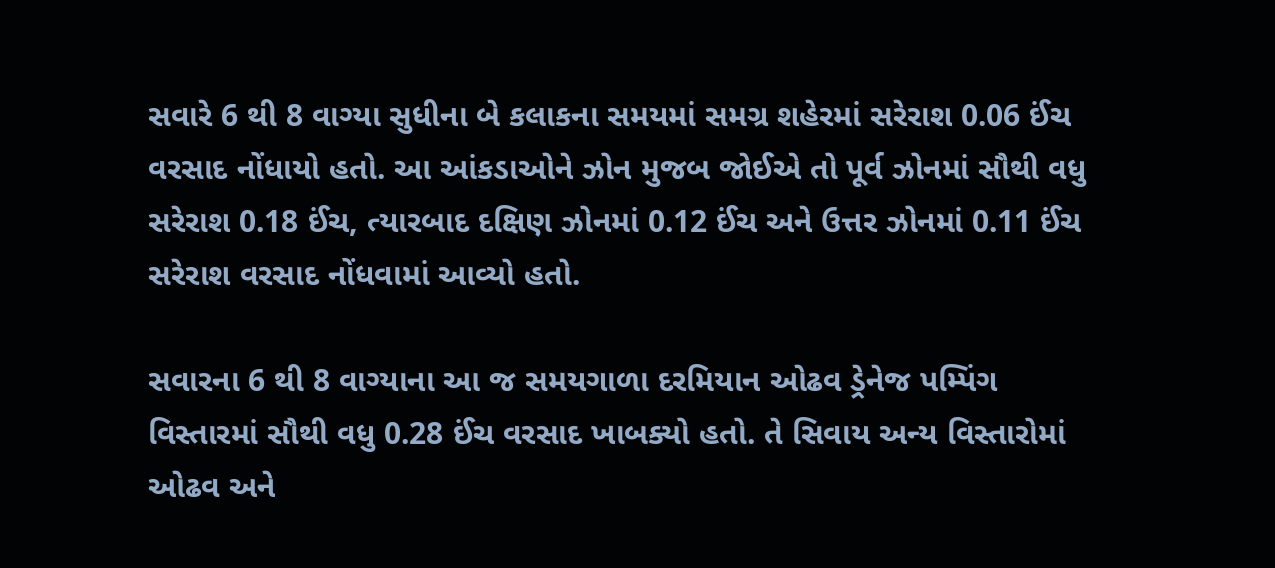સવારે 6 થી 8 વાગ્યા સુધીના બે કલાકના સમયમાં સમગ્ર શહેરમાં સરેરાશ 0.06 ઈંચ વરસાદ નોંધાયો હતો. આ આંકડાઓને ઝોન મુજબ જોઈએ તો પૂર્વ ઝોનમાં સૌથી વધુ સરેરાશ 0.18 ઈંચ, ત્યારબાદ દક્ષિણ ઝોનમાં 0.12 ઈંચ અને ઉત્તર ઝોનમાં 0.11 ઈંચ સરેરાશ વરસાદ નોંધવામાં આવ્યો હતો.

સવારના 6 થી 8 વાગ્યાના આ જ સમયગાળા દરમિયાન ઓઢવ ડ્રેનેજ પમ્પિંગ વિસ્તારમાં સૌથી વધુ 0.28 ઈંચ વરસાદ ખાબક્યો હતો. તે સિવાય અન્ય વિસ્તારોમાં ઓઢવ અને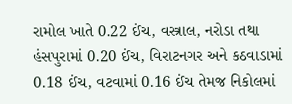રામોલ ખાતે 0.22 ઈંચ, વસ્ત્રાલ, નરોડા તથા હંસપુરામાં 0.20 ઈંચ, વિરાટનગર અને કઠવાડામાં 0.18 ઈંચ, વટવામાં 0.16 ઈંચ તેમજ નિકોલમાં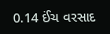0.14 ઈંચ વરસાદ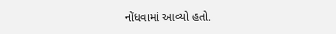નોંધવામાં આવ્યો હતો.